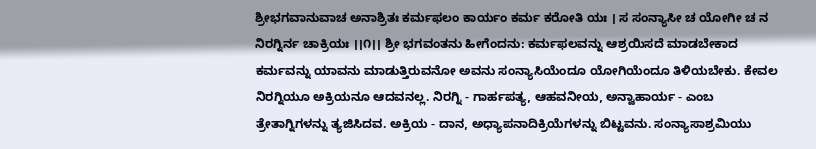ಶ್ರೀಭಗವಾನುವಾಚ ಅನಾಶ್ರಿತಃ ಕರ್ಮಫಲಂ ಕಾರ್ಯಂ ಕರ್ಮ ಕರೋತಿ ಯಃ । ಸ ಸಂನ್ಯಾಸೀ ಚ ಯೋಗೀ ಚ ನ ನಿರಗ್ನಿರ್ನ ಚಾಕ್ರಿಯಃ ।।೧।। ಶ್ರೀ ಭಗವಂತನು ಹೀಗೆಂದನು: ಕರ್ಮಫಲವನ್ನು ಆಶ್ರಯಿಸದೆ ಮಾಡಬೇಕಾದ ಕರ್ಮವನ್ನು ಯಾವನು ಮಾಡುತ್ತಿರುವನೋ ಅವನು ಸಂನ್ಯಾಸಿಯೆಂದೂ ಯೋಗಿಯೆಂದೂ ತಿಳಿಯಬೇಕು. ಕೇವಲ ನಿರಗ್ನಿಯೂ ಅಕ್ರಿಯನೂ ಆದವನಲ್ಲ. ನಿರಗ್ನಿ - ಗಾರ್ಹಪತ್ಯ, ಆಹವನೀಯ, ಅನ್ವಾಹಾರ್ಯ - ಎಂಬ ತ್ರೇತಾಗ್ನಿಗಳನ್ನು ತ್ಯಜಿಸಿದವ. ಅಕ್ರಿಯ - ದಾನ, ಅಧ್ಯಾಪನಾದಿಕ್ರಿಯೆಗಳನ್ನು ಬಿಟ್ಟವನು. ಸಂನ್ಯಾಸಾಶ್ರಮಿಯು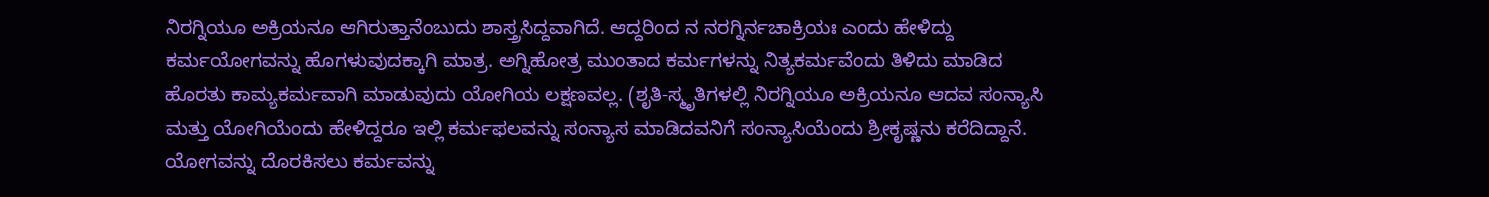ನಿರಗ್ನಿಯೂ ಅಕ್ರಿಯನೂ ಆಗಿರುತ್ತಾನೆಂಬುದು ಶಾಸ್ತ್ರಸಿದ್ದವಾಗಿದೆ. ಆದ್ದರಿಂದ ನ ನರಗ್ನಿರ್ನಚಾಕ್ರಿಯಃ ಎಂದು ಹೇಳಿದ್ದು ಕರ್ಮಯೋಗವನ್ನು ಹೊಗಳುವುದಕ್ಕಾಗಿ ಮಾತ್ರ. ಅಗ್ನಿಹೋತ್ರ ಮುಂತಾದ ಕರ್ಮಗಳನ್ನು ನಿತ್ಯಕರ್ಮವೆಂದು ತಿಳಿದು ಮಾಡಿದ ಹೊರತು ಕಾಮ್ಯಕರ್ಮವಾಗಿ ಮಾಡುವುದು ಯೋಗಿಯ ಲಕ್ಷಣವಲ್ಲ. (ಶೃತಿ-ಸ್ಮೃತಿಗಳಲ್ಲಿ ನಿರಗ್ನಿಯೂ ಅಕ್ರಿಯನೂ ಆದವ ಸಂನ್ಯಾಸಿ ಮತ್ತು ಯೋಗಿಯೆಂದು ಹೇಳಿದ್ದರೂ ಇಲ್ಲಿ ಕರ್ಮಫಲವನ್ನು ಸಂನ್ಯಾಸ ಮಾಡಿದವನಿಗೆ ಸಂನ್ಯಾಸಿಯೆಂದು ಶ್ರೀಕೃಷ್ಣನು ಕರೆದಿದ್ದಾನೆ. ಯೋಗವನ್ನು ದೊರಕಿಸಲು ಕರ್ಮವನ್ನು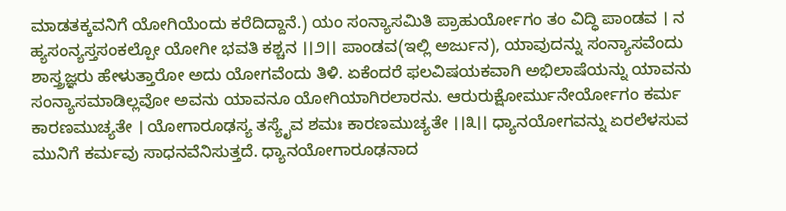ಮಾಡತಕ್ಕವನಿಗೆ ಯೋಗಿಯೆಂದು ಕರೆದಿದ್ದಾನೆ.) ಯಂ ಸಂನ್ಯಾಸಮಿತಿ ಪ್ರಾಹುರ್ಯೋಗಂ ತಂ ವಿದ್ಧಿ ಪಾಂಡವ । ನ ಹ್ಯಸಂನ್ಯಸ್ತಸಂಕಲ್ಪೋ ಯೋಗೀ ಭವತಿ ಕಶ್ಚನ ।।೨।। ಪಾಂಡವ(ಇಲ್ಲಿ ಅರ್ಜುನ), ಯಾವುದನ್ನು ಸಂನ್ಯಾಸವೆಂದು ಶಾಸ್ತ್ರಜ್ಞರು ಹೇಳುತ್ತಾರೋ ಅದು ಯೋಗವೆಂದು ತಿಳಿ. ಏಕೆಂದರೆ ಫಲವಿಷಯಕವಾಗಿ ಅಭಿಲಾಷೆಯನ್ನು ಯಾವನು ಸಂನ್ಯಾಸಮಾಡಿಲ್ಲವೋ ಅವನು ಯಾವನೂ ಯೋಗಿಯಾಗಿರಲಾರನು. ಆರುರುಕ್ಷೋರ್ಮುನೇರ್ಯೋಗಂ ಕರ್ಮ ಕಾರಣಮುಚ್ಯತೇ । ಯೋಗಾರೂಢಸ್ಯ ತಸ್ಯೈವ ಶಮಃ ಕಾರಣಮುಚ್ಯತೇ ।।೩।। ಧ್ಯಾನಯೋಗವನ್ನು ಏರಲೆಳಸುವ ಮುನಿಗೆ ಕರ್ಮವು ಸಾಧನವೆನಿಸುತ್ತದೆ. ಧ್ಯಾನಯೋಗಾರೂಢನಾದ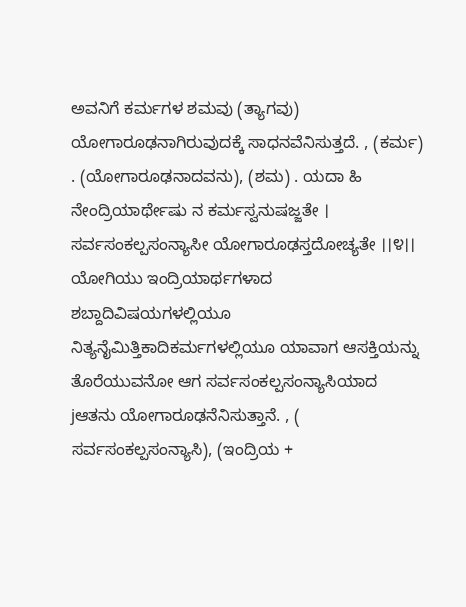ಅವನಿಗೆ ಕರ್ಮಗಳ ಶಮವು (ತ್ಯಾಗವು) ಯೋಗಾರೂಢನಾಗಿರುವುದಕ್ಕೆ ಸಾಧನವೆನಿಸುತ್ತದೆ. , (ಕರ್ಮ) . (ಯೋಗಾರೂಢನಾದವನು), (ಶಮ) . ಯದಾ ಹಿ ನೇಂದ್ರಿಯಾರ್ಥೇಷು ನ ಕರ್ಮಸ್ವನುಷಜ್ಜತೇ । ಸರ್ವಸಂಕಲ್ಪಸಂನ್ಯಾಸೀ ಯೋಗಾರೂಢಸ್ತದೋಚ್ಯತೇ ।।೪।। ಯೋಗಿಯು ಇಂದ್ರಿಯಾರ್ಥಗಳಾದ ಶಬ್ದಾದಿವಿಷಯಗಳಲ್ಲಿಯೂ ನಿತ್ಯನೈಮಿತ್ತಿಕಾದಿಕರ್ಮಗಳಲ್ಲಿಯೂ ಯಾವಾಗ ಆಸಕ್ತಿಯನ್ನು ತೊರೆಯುವನೋ ಆಗ ಸರ್ವಸಂಕಲ್ಪಸಂನ್ಯಾಸಿಯಾದ jಆತನು ಯೋಗಾರೂಢನೆನಿಸುತ್ತಾನೆ. , ( ಸರ್ವಸಂಕಲ್ಪಸಂನ್ಯಾಸಿ), (ಇಂದ್ರಿಯ +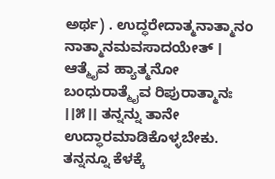ಅರ್ಥ) . ಉದ್ಧರೇದಾತ್ಮನಾತ್ಮಾನಂ ನಾತ್ಮಾನಮವಸಾದಯೇತ್ । ಆತ್ಮೈವ ಹ್ಯಾತ್ಮನೋ ಬಂಧುರಾತ್ಮೈವ ರಿಪುರಾತ್ಮಾನಃ ।।೫।। ತನ್ನನ್ನು ತಾನೇ ಉದ್ಧಾರಮಾಡಿಕೊಳ್ಳಬೇಕು. ತನ್ನನ್ನೂ ಕೆಳಕ್ಕೆ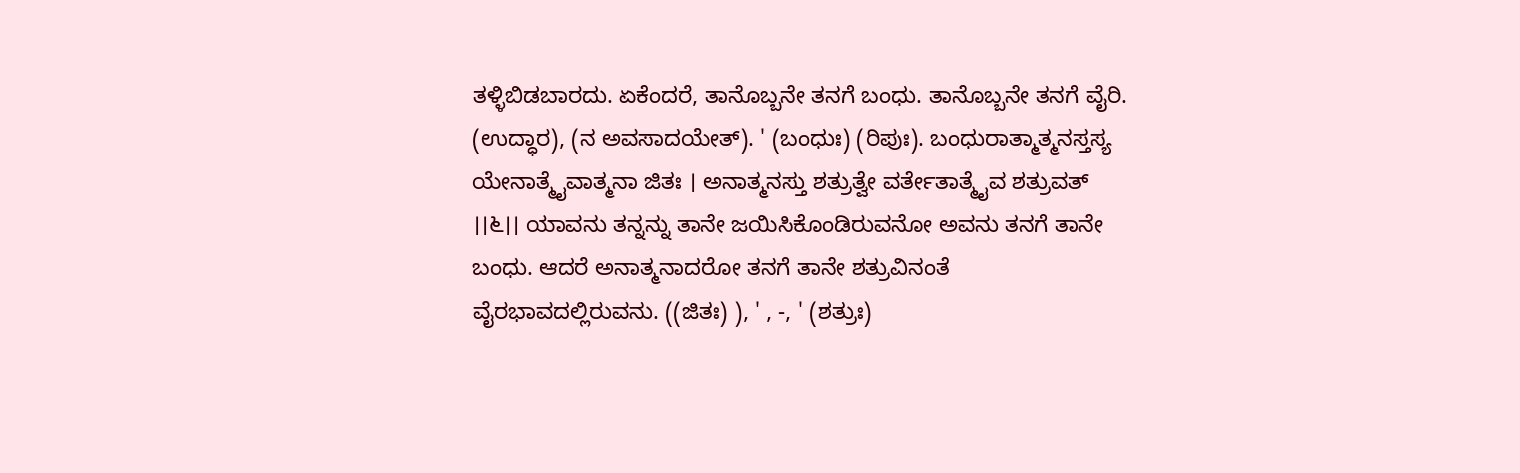ತಳ್ಳಿಬಿಡಬಾರದು. ಏಕೆಂದರೆ, ತಾನೊಬ್ಬನೇ ತನಗೆ ಬಂಧು. ತಾನೊಬ್ಬನೇ ತನಗೆ ವೈರಿ. (ಉದ್ಧಾರ), (ನ ಅವಸಾದಯೇತ್). ' (ಬಂಧುಃ) (ರಿಪುಃ). ಬಂಧುರಾತ್ಮಾತ್ಮನಸ್ತಸ್ಯ ಯೇನಾತ್ಮೈವಾತ್ಮನಾ ಜಿತಃ । ಅನಾತ್ಮನಸ್ತು ಶತ್ರುತ್ವೇ ವರ್ತೇತಾತ್ಮೈವ ಶತ್ರುವತ್ ।।೬।। ಯಾವನು ತನ್ನನ್ನು ತಾನೇ ಜಯಿಸಿಕೊಂಡಿರುವನೋ ಅವನು ತನಗೆ ತಾನೇ ಬಂಧು. ಆದರೆ ಅನಾತ್ಮನಾದರೋ ತನಗೆ ತಾನೇ ಶತ್ರುವಿನಂತೆ ವೈರಭಾವದಲ್ಲಿರುವನು. ((ಜಿತಃ) ), ' , -, ' (ಶತ್ರುಃ)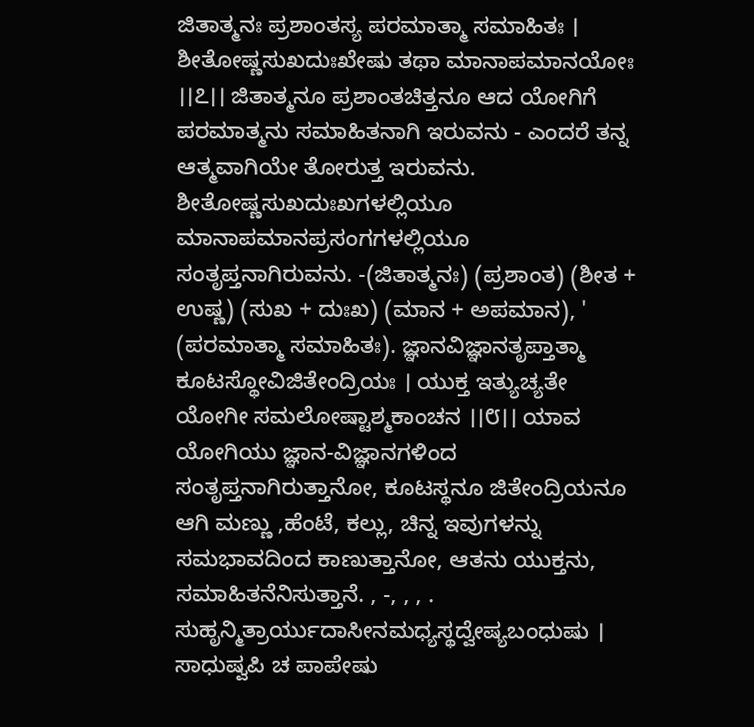ಜಿತಾತ್ಮನಃ ಪ್ರಶಾಂತಸ್ಯ ಪರಮಾತ್ಮಾ ಸಮಾಹಿತಃ । ಶೀತೋಷ್ಣಸುಖದುಃಖೇಷು ತಥಾ ಮಾನಾಪಮಾನಯೋಃ ।।೭।। ಜಿತಾತ್ಮನೂ ಪ್ರಶಾಂತಚಿತ್ತನೂ ಆದ ಯೋಗಿಗೆ ಪರಮಾತ್ಮನು ಸಮಾಹಿತನಾಗಿ ಇರುವನು - ಎಂದರೆ ತನ್ನ ಆತ್ಮವಾಗಿಯೇ ತೋರುತ್ತ ಇರುವನು. ಶೀತೋಷ್ಣಸುಖದುಃಖಗಳಲ್ಲಿಯೂ ಮಾನಾಪಮಾನಪ್ರಸಂಗಗಳಲ್ಲಿಯೂ ಸಂತೃಪ್ತನಾಗಿರುವನು. -(ಜಿತಾತ್ಮನಃ) (ಪ್ರಶಾಂತ) (ಶೀತ + ಉಷ್ಣ) (ಸುಖ + ದುಃಖ) (ಮಾನ + ಅಪಮಾನ), ' (ಪರಮಾತ್ಮಾ ಸಮಾಹಿತಃ). ಜ್ಞಾನವಿಜ್ಞಾನತೃಪ್ತಾತ್ಮಾ ಕೂಟಸ್ಥೋವಿಜಿತೇಂದ್ರಿಯಃ । ಯುಕ್ತ ಇತ್ಯುಚ್ಯತೇ ಯೋಗೀ ಸಮಲೋಷ್ಟಾಶ್ಮಕಾಂಚನ ।।೮।। ಯಾವ ಯೋಗಿಯು ಜ್ಞಾನ-ವಿಜ್ಞಾನಗಳಿಂದ ಸಂತೃಪ್ತನಾಗಿರುತ್ತಾನೋ, ಕೂಟಸ್ಥನೂ ಜಿತೇಂದ್ರಿಯನೂ ಆಗಿ ಮಣ್ಣು ,ಹೆಂಟೆ, ಕಲ್ಲು, ಚಿನ್ನ ಇವುಗಳನ್ನು ಸಮಭಾವದಿಂದ ಕಾಣುತ್ತಾನೋ, ಆತನು ಯುಕ್ತನು, ಸಮಾಹಿತನೆನಿಸುತ್ತಾನೆ. , -, , , . ಸುಹೃನ್ಮಿತ್ರಾರ್ಯುದಾಸೀನಮಧ್ಯಸ್ಥದ್ವೇಷ್ಯಬಂಧುಷು । ಸಾಧುಷ್ವಪಿ ಚ ಪಾಪೇಷು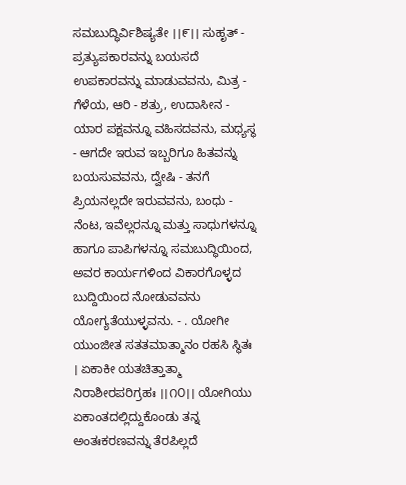ಸಮಬುದ್ಧಿರ್ವಿಶಿಷ್ಯತೇ ।।೯।। ಸುಹೃತ್ - ಪ್ರತ್ಯುಪಕಾರವನ್ನು ಬಯಸದೆ ಉಪಕಾರವನ್ನು ಮಾಡುವವನು, ಮಿತ್ರ - ಗೆಳೆಯ, ಆರಿ - ಶತ್ರು, ಉದಾಸೀನ - ಯಾರ ಪಕ್ಷವನ್ನೂ ವಹಿಸದವನು, ಮಧ್ಯಸ್ಥ - ಆಗದೇ ಇರುವ ಇಬ್ಬರಿಗೂ ಹಿತವನ್ನು ಬಯಸುವವನು, ದ್ವೇಷಿ - ತನಗೆ ಪ್ರಿಯನಲ್ಲದೇ ಇರುವವನು, ಬಂಧು - ನೆಂಟ, ಇವೆಲ್ಲರನ್ನೂ ಮತ್ತು ಸಾಧುಗಳನ್ನೂ ಹಾಗೂ ಪಾಪಿಗಳನ್ನೂ ಸಮಬುದ್ಧಿಯಿಂದ, ಅವರ ಕಾರ್ಯಗಳಿಂದ ವಿಕಾರಗೊಳ್ಳದ ಬುದ್ದಿಯಿಂದ ನೋಡುವವನು ಯೋಗ್ಯತೆಯುಳ್ಳವನು. - . ಯೋಗೀ ಯುಂಜೀತ ಸತತಮಾತ್ಮಾನಂ ರಹಸಿ ಸ್ಥಿತಃ । ಏಕಾಕೀ ಯತಚಿತ್ತಾತ್ಮಾ ನಿರಾಶೀರಪರಿಗ್ರಹಃ ।।೧೦।। ಯೋಗಿಯು ಏಕಾಂತದಲ್ಲಿದ್ದುಕೊಂಡು ತನ್ನ ಅಂತಃಕರಣವನ್ನು ತೆರಪಿಲ್ಲದೆ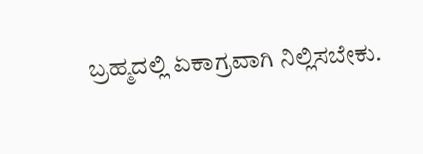ಬ್ರಹ್ಮದಲ್ಲಿ ಏಕಾಗ್ರವಾಗಿ ನಿಲ್ಲಿಸಬೇಕು.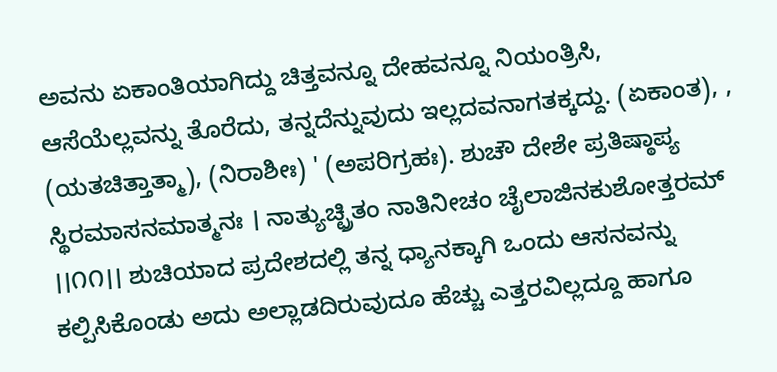ಅವನು ಏಕಾಂತಿಯಾಗಿದ್ದು ಚಿತ್ತವನ್ನೂ ದೇಹವನ್ನೂ ನಿಯಂತ್ರಿಸಿ, ಆಸೆಯೆಲ್ಲವನ್ನು ತೊರೆದು, ತನ್ನದೆನ್ನುವುದು ಇಲ್ಲದವನಾಗತಕ್ಕದ್ದು. (ಏಕಾಂತ), , (ಯತಚಿತ್ತಾತ್ಮಾ), (ನಿರಾಶೀಃ) ' (ಅಪರಿಗ್ರಹಃ). ಶುಚೌ ದೇಶೇ ಪ್ರತಿಷ್ಠಾಪ್ಯ ಸ್ಥಿರಮಾಸನಮಾತ್ಮನಃ । ನಾತ್ಯುಚ್ಛ್ರಿತಂ ನಾತಿನೀಚಂ ಚೈಲಾಜಿನಕುಶೋತ್ತರಮ್ ।।೧೧।। ಶುಚಿಯಾದ ಪ್ರದೇಶದಲ್ಲಿ ತನ್ನ ಧ್ಯಾನಕ್ಕಾಗಿ ಒಂದು ಆಸನವನ್ನು ಕಲ್ಪಿಸಿಕೊಂಡು ಅದು ಅಲ್ಲಾಡದಿರುವುದೂ ಹೆಚ್ಚು ಎತ್ತರವಿಲ್ಲದ್ದೂ ಹಾಗೂ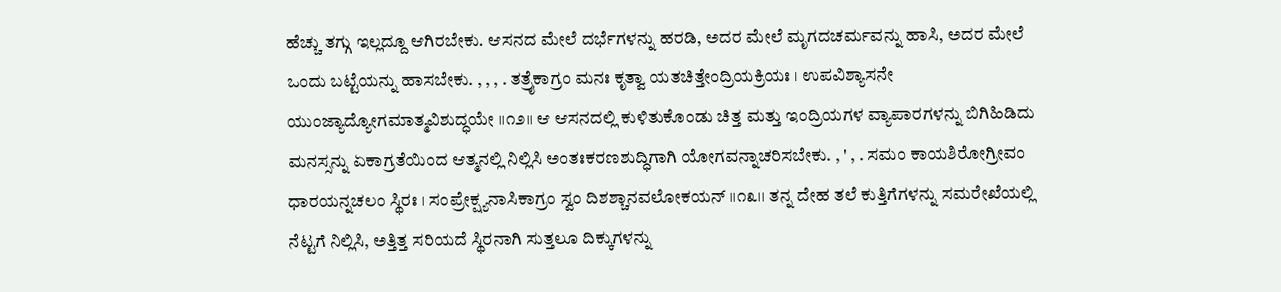ಹೆಚ್ಚು ತಗ್ಗು ಇಲ್ಲದ್ದೂ ಆಗಿರಬೇಕು. ಆಸನದ ಮೇಲೆ ದರ್ಭೆಗಳನ್ನು ಹರಡಿ, ಅದರ ಮೇಲೆ ಮೃಗದಚರ್ಮವನ್ನು ಹಾಸಿ, ಅದರ ಮೇಲೆ ಒಂದು ಬಟ್ಟೆಯನ್ನು ಹಾಸಬೇಕು. , , , . ತತ್ರೈಕಾಗ್ರಂ ಮನಃ ಕೃತ್ವಾ ಯತಚಿತ್ತೇಂದ್ರಿಯಕ್ರಿಯಃ । ಉಪವಿಶ್ಯಾಸನೇ ಯುಂಜ್ಯಾದ್ಯೋಗಮಾತ್ಮವಿಶುದ್ಧಯೇ ।।೧೨।। ಆ ಆಸನದಲ್ಲಿ ಕುಳಿತುಕೊಂಡು ಚಿತ್ತ ಮತ್ತು ಇಂದ್ರಿಯಗಳ ವ್ಯಾಪಾರಗಳನ್ನು ಬಿಗಿಹಿಡಿದು ಮನಸ್ಸನ್ನು ಏಕಾಗ್ರತೆಯಿಂದ ಆತ್ಮನಲ್ಲಿ ನಿಲ್ಲಿಸಿ ಅಂತಃಕರಣಶುದ್ಧಿಗಾಗಿ ಯೋಗವನ್ನಾಚರಿಸಬೇಕು. , ' , . ಸಮಂ ಕಾಯಶಿರೋಗ್ರೀವಂ ಧಾರಯನ್ನಚಲಂ ಸ್ಥಿರಃ । ಸಂಪ್ರೇಕ್ಷ್ಯನಾಸಿಕಾಗ್ರಂ ಸ್ವಂ ದಿಶಶ್ಚಾನವಲೋಕಯನ್ ।।೧೩।। ತನ್ನ ದೇಹ ತಲೆ ಕುತ್ತಿಗೆಗಳನ್ನು ಸಮರೇಖೆಯಲ್ಲಿ ನೆಟ್ಟಗೆ ನಿಲ್ಲಿಸಿ, ಅತ್ತಿತ್ತ ಸರಿಯದೆ ಸ್ಥಿರನಾಗಿ ಸುತ್ತಲೂ ದಿಕ್ಕುಗಳನ್ನು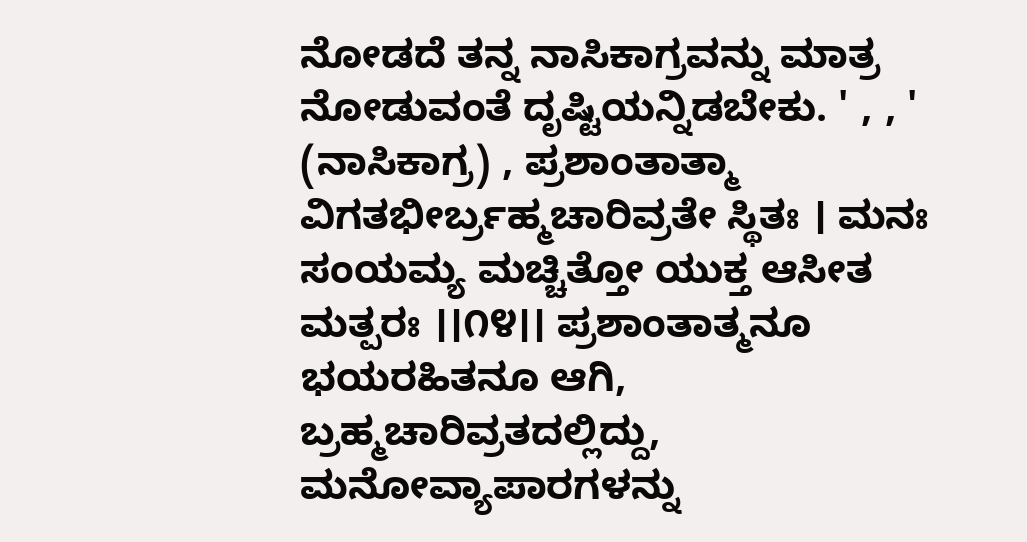ನೋಡದೆ ತನ್ನ ನಾಸಿಕಾಗ್ರವನ್ನು ಮಾತ್ರ ನೋಡುವಂತೆ ದೃಷ್ಟಿಯನ್ನಿಡಬೇಕು. ' , , ' (ನಾಸಿಕಾಗ್ರ) , ಪ್ರಶಾಂತಾತ್ಮಾ ವಿಗತಭೀರ್ಬ್ರಹ್ಮಚಾರಿವ್ರತೇ ಸ್ಥಿತಃ । ಮನಃ ಸಂಯಮ್ಯ ಮಚ್ಚಿತ್ತೋ ಯುಕ್ತ ಆಸೀತ ಮತ್ಪರಃ ।।೧೪।। ಪ್ರಶಾಂತಾತ್ಮನೂ ಭಯರಹಿತನೂ ಆಗಿ, ಬ್ರಹ್ಮಚಾರಿವ್ರತದಲ್ಲಿದ್ದು, ಮನೋವ್ಯಾಪಾರಗಳನ್ನು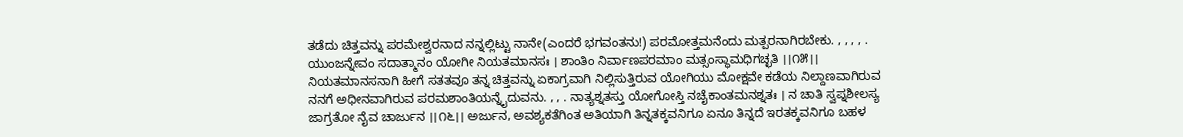ತಡೆದು ಚಿತ್ತವನ್ನು ಪರಮೇಶ್ವರನಾದ ನನ್ನಲ್ಲಿಟ್ಟು ನಾನೇ(ಎಂದರೆ ಭಗವಂತನು!) ಪರಮೋತ್ತಮನೆಂದು ಮತ್ಪರನಾಗಿರಬೇಕು. , , , , . ಯುಂಜನ್ನೇವಂ ಸದಾತ್ಮಾನಂ ಯೋಗೀ ನಿಯತಮಾನಸಃ । ಶಾಂತಿಂ ನಿರ್ವಾಣಪರಮಾಂ ಮತ್ಸಂಸ್ಥಾಮಧಿಗಚ್ಛತಿ ।।೧೫।। ನಿಯತಮಾನಸನಾಗಿ ಹೀಗೆ ಸತತವೂ ತನ್ನ ಚಿತ್ತವನ್ನು ಏಕಾಗ್ರವಾಗಿ ನಿಲ್ಲಿಸುತ್ತಿರುವ ಯೋಗಿಯು ಮೋಕ್ಷವೇ ಕಡೆಯ ನಿಲ್ದಾಣವಾಗಿರುವ ನನಗೆ ಅಧೀನವಾಗಿರುವ ಪರಮಶಾಂತಿಯನ್ನೈದುವನು. , , . ನಾತ್ಯಶ್ನತಸ್ತು ಯೋಗೋಸ್ತಿ ನಚೈಕಾಂತಮನಶ್ನತಃ । ನ ಚಾತಿ ಸ್ವಪ್ನಶೀಲಸ್ಯ ಜಾಗ್ರತೋ ನೈವ ಚಾರ್ಜುನ ।।೧೬।। ಅರ್ಜುನ, ಅವಶ್ಯಕತೆಗಿಂತ ಅತಿಯಾಗಿ ತಿನ್ನತಕ್ಕವನಿಗೂ ಏನೂ ತಿನ್ನದೆ ಇರತಕ್ಕವನಿಗೂ ಬಹಳ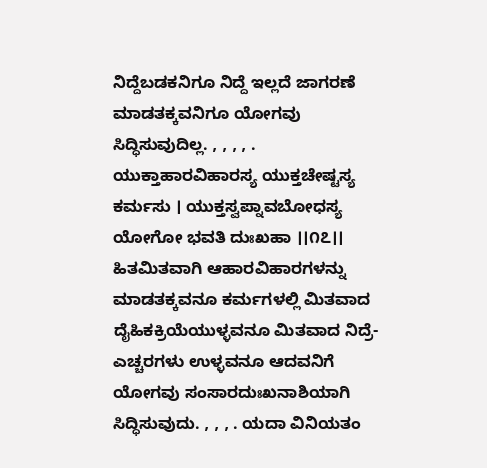ನಿದ್ದೆಬಡಕನಿಗೂ ನಿದ್ದೆ ಇಲ್ಲದೆ ಜಾಗರಣೆ ಮಾಡತಕ್ಕವನಿಗೂ ಯೋಗವು ಸಿದ್ಧಿಸುವುದಿಲ್ಲ. , , , , . ಯುಕ್ತಾಹಾರವಿಹಾರಸ್ಯ ಯುಕ್ತಚೇಷ್ಟಸ್ಯ ಕರ್ಮಸು । ಯುಕ್ತಸ್ವಪ್ನಾವಬೋಧಸ್ಯ ಯೋಗೋ ಭವತಿ ದುಃಖಹಾ ।।೧೭।। ಹಿತಮಿತವಾಗಿ ಆಹಾರವಿಹಾರಗಳನ್ನು ಮಾಡತಕ್ಕವನೂ ಕರ್ಮಗಳಲ್ಲಿ ಮಿತವಾದ ದೈಹಿಕಕ್ರಿಯೆಯುಳ್ಳವನೂ ಮಿತವಾದ ನಿದ್ರೆ-ಎಚ್ಚರಗಳು ಉಳ್ಳವನೂ ಆದವನಿಗೆ ಯೋಗವು ಸಂಸಾರದುಃಖನಾಶಿಯಾಗಿ ಸಿದ್ಧಿಸುವುದು. , , , . ಯದಾ ವಿನಿಯತಂ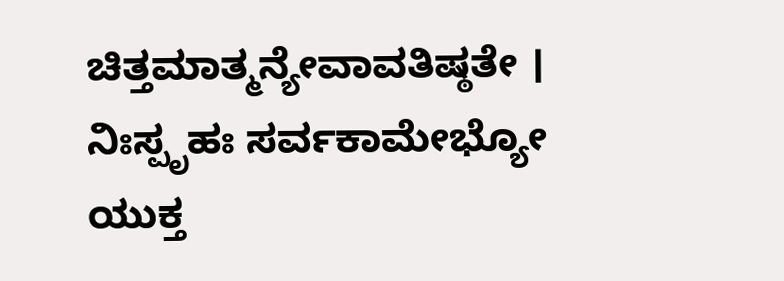ಚಿತ್ತಮಾತ್ಮನ್ಯೇವಾವತಿಷ್ಠತೇ । ನಿಃಸ್ಪೃಹಃ ಸರ್ವಕಾಮೇಭ್ಯೋ ಯುಕ್ತ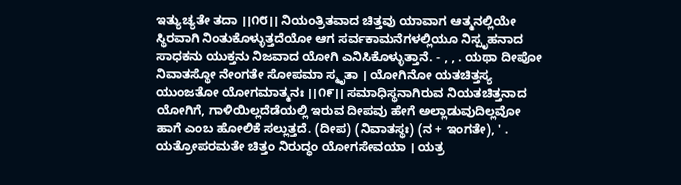ಇತ್ಯುಚ್ಯತೇ ತದಾ ।।೧೮।। ನಿಯಂತ್ರಿತವಾದ ಚಿತ್ತವು ಯಾವಾಗ ಆತ್ಮನಲ್ಲಿಯೇ ಸ್ಥಿರವಾಗಿ ನಿಂತುಕೊಳ್ಳುತ್ತದೆಯೋ ಆಗ ಸರ್ವಕಾಮನೆಗಳಲ್ಲಿಯೂ ನಿಸ್ಪೃಹನಾದ ಸಾಧಕನು ಯುಕ್ತನು ನಿಜವಾದ ಯೋಗಿ ಎನಿಸಿಕೊಳ್ಳುತ್ತಾನೆ. - , , . ಯಥಾ ದೀಪೋ ನಿವಾತಸ್ಥೋ ನೇಂಗತೇ ಸೋಪಮಾ ಸ್ಮೃತಾ । ಯೋಗಿನೋ ಯತಚಿತ್ತಸ್ಯ ಯುಂಜತೋ ಯೋಗಮಾತ್ಮನಃ ।।೧೯।। ಸಮಾಧಿಸ್ಥನಾಗಿರುವ ನಿಯತಚಿತ್ತನಾದ ಯೋಗಿಗೆ, ಗಾಳಿಯಿಲ್ಲದೆಡೆಯಲ್ಲಿ ಇರುವ ದೀಪವು ಹೇಗೆ ಅಲ್ಲಾಡುವುದಿಲ್ಲವೋ ಹಾಗೆ ಎಂಬ ಹೋಲಿಕೆ ಸಲ್ಲುತ್ತದೆ. (ದೀಪ) (ನಿವಾತಸ್ಥಃ) (ನ + ಇಂಗತೇ), ' . ಯತ್ರೋಪರಮತೇ ಚಿತ್ತಂ ನಿರುದ್ಧಂ ಯೋಗಸೇವಯಾ । ಯತ್ರ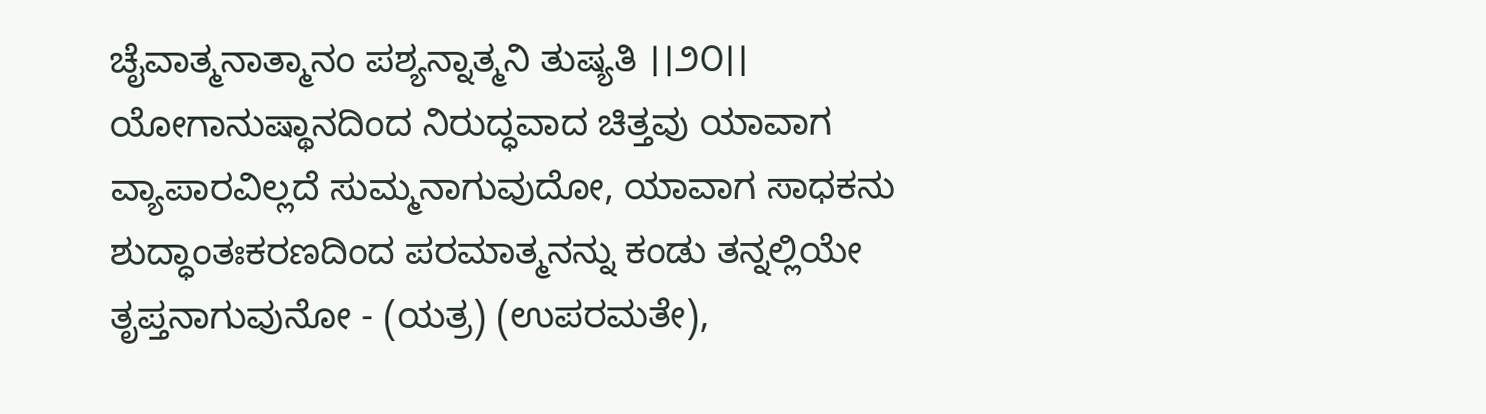ಚೈವಾತ್ಮನಾತ್ಮಾನಂ ಪಶ್ಯನ್ನಾತ್ಮನಿ ತುಷ್ಯತಿ ।।೨೦।। ಯೋಗಾನುಷ್ಥಾನದಿಂದ ನಿರುದ್ಧವಾದ ಚಿತ್ತವು ಯಾವಾಗ ವ್ಯಾಪಾರವಿಲ್ಲದೆ ಸುಮ್ಮನಾಗುವುದೋ, ಯಾವಾಗ ಸಾಧಕನು ಶುದ್ಧಾಂತಃಕರಣದಿಂದ ಪರಮಾತ್ಮನನ್ನು ಕಂಡು ತನ್ನಲ್ಲಿಯೇ ತೃಪ್ತನಾಗುವುನೋ - (ಯತ್ರ) (ಉಪರಮತೇ),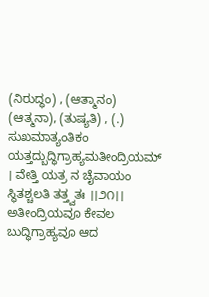(ನಿರುದ್ಧಂ) , (ಆತ್ಮಾನಂ) (ಆತ್ಮನಾ), (ತುಷ್ಯತಿ) , (.) ಸುಖಮಾತ್ಯಂತಿಕಂ ಯತ್ತದ್ಬುದ್ಧಿಗ್ರಾಹ್ಯಮತೀಂದ್ರಿಯಮ್ । ವೇತ್ತಿ ಯತ್ರ ನ ಚೈವಾಯಂ ಸ್ಥಿತಶ್ಚಲತಿ ತತ್ತ್ವತಃ ।।೨೧।। ಅತೀಂದ್ರಿಯವೂ ಕೇವಲ ಬುದ್ಧಿಗ್ರಾಹ್ಯವೂ ಆದ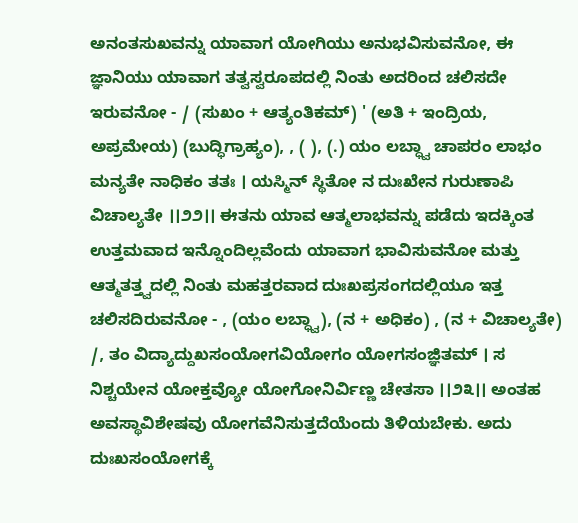ಅನಂತಸುಖವನ್ನು ಯಾವಾಗ ಯೋಗಿಯು ಅನುಭವಿಸುವನೋ, ಈ ಜ್ಞಾನಿಯು ಯಾವಾಗ ತತ್ವಸ್ವರೂಪದಲ್ಲಿ ನಿಂತು ಅದರಿಂದ ಚಲಿಸದೇ ಇರುವನೋ - / (ಸುಖಂ + ಆತ್ಯಂತಿಕಮ್) ' (ಅತಿ + ಇಂದ್ರಿಯ, ಅಪ್ರಮೇಯ) (ಬುದ್ಧಿಗ್ರಾಹ್ಯಂ), , ( ), (.) ಯಂ ಲಬ್ಧ್ವಾ ಚಾಪರಂ ಲಾಭಂ ಮನ್ಯತೇ ನಾಧಿಕಂ ತತಃ । ಯಸ್ಮಿನ್ ಸ್ಥಿತೋ ನ ದುಃಖೇನ ಗುರುಣಾಪಿ ವಿಚಾಲ್ಯತೇ ।।೨೨।। ಈತನು ಯಾವ ಆತ್ಮಲಾಭವನ್ನು ಪಡೆದು ಇದಕ್ಕಿಂತ ಉತ್ತಮವಾದ ಇನ್ನೊಂದಿಲ್ಲವೆಂದು ಯಾವಾಗ ಭಾವಿಸುವನೋ ಮತ್ತು ಆತ್ಮತತ್ತ್ವದಲ್ಲಿ ನಿಂತು ಮಹತ್ತರವಾದ ದುಃಖಪ್ರಸಂಗದಲ್ಲಿಯೂ ಇತ್ತ ಚಲಿಸದಿರುವನೋ - , (ಯಂ ಲಬ್ಧ್ವಾ), (ನ + ಅಧಿಕಂ) , (ನ + ವಿಚಾಲ್ಯತೇ) /, ತಂ ವಿದ್ಯಾದ್ದುಖಸಂಯೋಗವಿಯೋಗಂ ಯೋಗಸಂಜ್ಞಿತಮ್ । ಸ ನಿಶ್ಚಯೇನ ಯೋಕ್ತವ್ಯೋ ಯೋಗೋನಿರ್ವಿಣ್ಣ ಚೇತಸಾ ।।೨೩।। ಅಂತಹ ಅವಸ್ಥಾವಿಶೇಷವು ಯೋಗವೆನಿಸುತ್ತದೆಯೆಂದು ತಿಳಿಯಬೇಕು. ಅದು ದುಃಖಸಂಯೋಗಕ್ಕೆ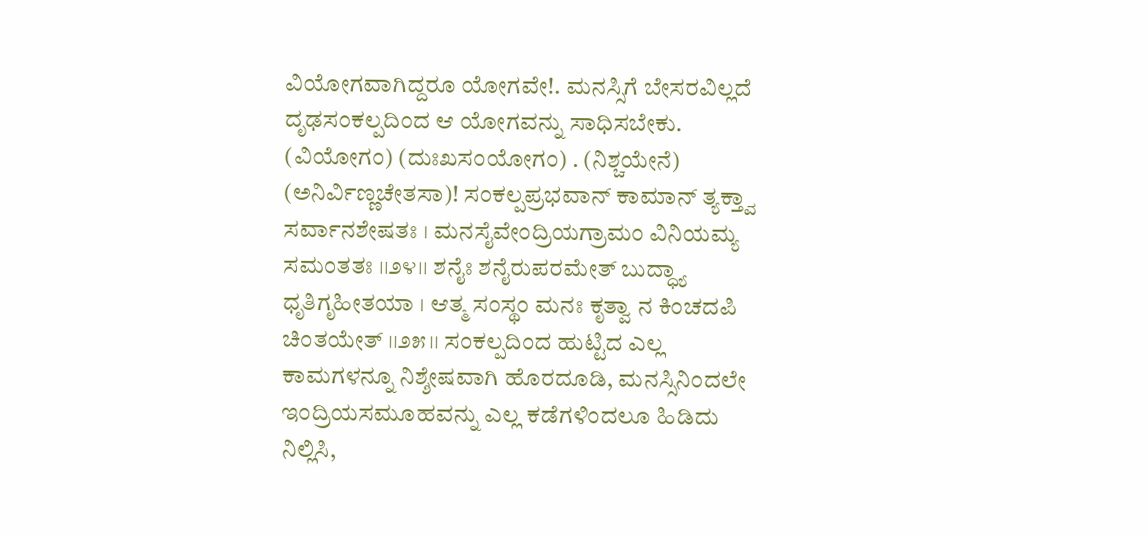ವಿಯೋಗವಾಗಿದ್ದರೂ ಯೋಗವೇ!. ಮನಸ್ಸಿಗೆ ಬೇಸರವಿಲ್ಲದೆ ದೃಢಸಂಕಲ್ಪದಿಂದ ಆ ಯೋಗವನ್ನು ಸಾಧಿಸಬೇಕು. (ವಿಯೋಗಂ) (ದುಃಖಸಂಯೋಗಂ) . (ನಿಶ್ಚಯೇನೆ) (ಅನಿರ್ವಿಣ್ಣಚೇತಸಾ)! ಸಂಕಲ್ಪಪ್ರಭವಾನ್ ಕಾಮಾನ್ ತ್ಯಕ್ತ್ವಾ ಸರ್ವಾನಶೇಷತಃ । ಮನಸೈವೇಂದ್ರಿಯಗ್ರಾಮಂ ವಿನಿಯಮ್ಯ ಸಮಂತತಃ ।।೨೪।। ಶನೈಃ ಶನೈರುಪರಮೇತ್ ಬುದ್ಧ್ಯಾ ಧೃತಿಗೃಹೀತಯಾ । ಆತ್ಮ ಸಂಸ್ಥಂ ಮನಃ ಕೃತ್ವಾ ನ ಕಿಂಚದಪಿ ಚಿಂತಯೇತ್ ।।೨೫।। ಸಂಕಲ್ಪದಿಂದ ಹುಟ್ಟಿದ ಎಲ್ಲ ಕಾಮಗಳನ್ನೂ ನಿಶ್ಶೇಷವಾಗಿ ಹೊರದೂಡಿ, ಮನಸ್ಸಿನಿಂದಲೇ ಇಂದ್ರಿಯಸಮೂಹವನ್ನು ಎಲ್ಲ ಕಡೆಗಳಿಂದಲೂ ಹಿಡಿದು ನಿಲ್ಲಿಸಿ,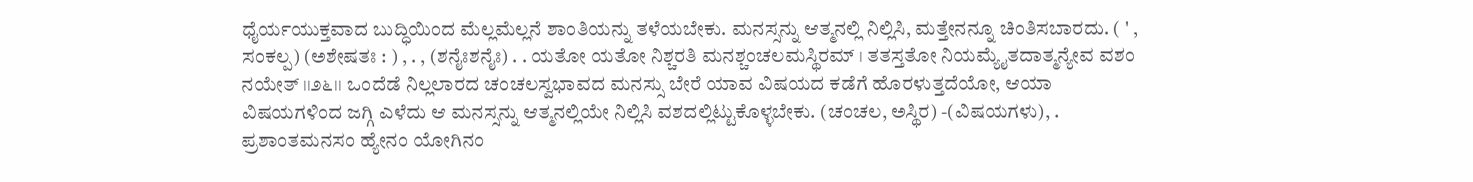ಧೈರ್ಯಯುಕ್ತವಾದ ಬುದ್ಧಿಯಿಂದ ಮೆಲ್ಲಮೆಲ್ಲನೆ ಶಾಂತಿಯನ್ನು ತಳೆಯಬೇಕು. ಮನಸ್ಸನ್ನು ಆತ್ಮನಲ್ಲಿ ನಿಲ್ಲಿಸಿ, ಮತ್ತೇನನ್ನೂ ಚಿಂತಿಸಬಾರದು. ( ' , ಸಂಕಲ್ಪ) (ಅಶೇಷತಃ : ) , . , (ಶನೈಃಶನೈಃ) . . ಯತೋ ಯತೋ ನಿಶ್ಚರತಿ ಮನಶ್ಚಂಚಲಮಸ್ಥಿರಮ್ । ತತಸ್ತತೋ ನಿಯಮ್ಯೈತದಾತ್ಮನ್ಯೇವ ವಶಂ ನಯೇತ್ ।।೨೬।। ಒಂದೆಡೆ ನಿಲ್ಲಲಾರದ ಚಂಚಲಸ್ವಭಾವದ ಮನಸ್ಸು ಬೇರೆ ಯಾವ ವಿಷಯದ ಕಡೆಗೆ ಹೊರಳುತ್ತದೆಯೋ, ಆಯಾ ವಿಷಯಗಳಿಂದ ಜಗ್ಗಿ ಎಳೆದು ಆ ಮನಸ್ಸನ್ನು ಆತ್ಮನಲ್ಲಿಯೇ ನಿಲ್ಲಿಸಿ ವಶದಲ್ಲಿಟ್ಟುಕೊಳ್ಳಬೇಕು. (ಚಂಚಲ, ಅಸ್ಥಿರ) -(ವಿಷಯಗಳು), . ಪ್ರಶಾಂತಮನಸಂ ಹ್ಯೇನಂ ಯೋಗಿನಂ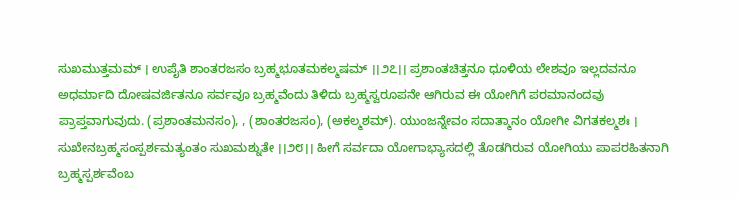ಸುಖಮುತ್ತಮಮ್ । ಉಪೈತಿ ಶಾಂತರಜಸಂ ಬ್ರಹ್ಮಭೂತಮಕಲ್ಮಷಮ್ ।।೨೭।। ಪ್ರಶಾಂತಚಿತ್ತನೂ ಧೂಳಿಯ ಲೇಶವೂ ಇಲ್ಲದವನೂ ಅಧರ್ಮಾದಿ ದೋಷವರ್ಜಿತನೂ ಸರ್ವವೂ ಬ್ರಹ್ಮವೆಂದು ತಿಳಿದು ಬ್ರಹ್ಮಸ್ವರೂಪನೇ ಆಗಿರುವ ಈ ಯೋಗಿಗೆ ಪರಮಾನಂದವು ಪ್ರಾಪ್ತವಾಗುವುದು. (ಪ್ರಶಾಂತಮನಸಂ), , (ಶಾಂತರಜಸಂ), (ಅಕಲ್ಮಶಮ್). ಯುಂಜನ್ನೇವಂ ಸದಾತ್ಮಾನಂ ಯೋಗೀ ವಿಗತಕಲ್ಮಶಃ । ಸುಖೇನಬ್ರಹ್ಮಸಂಸ್ಪರ್ಶಮತ್ಯಂತಂ ಸುಖಮಶ್ನುತೇ ।।೨೮।। ಹೀಗೆ ಸರ್ವದಾ ಯೋಗಾಭ್ಯಾಸದಲ್ಲಿ ತೊಡಗಿರುವ ಯೋಗಿಯು ಪಾಪರಹಿತನಾಗಿ ಬ್ರಹ್ಮಸ್ಪರ್ಶವೆಂಬ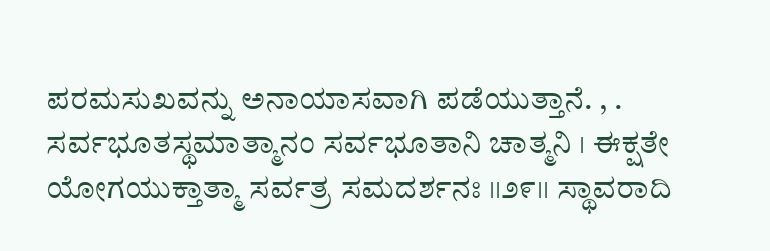ಪರಮಸುಖವನ್ನು ಅನಾಯಾಸವಾಗಿ ಪಡೆಯುತ್ತಾನೆ. , . ಸರ್ವಭೂತಸ್ಥಮಾತ್ಮಾನಂ ಸರ್ವಭೂತಾನಿ ಚಾತ್ಮನಿ । ಈಕ್ಷತೇ ಯೋಗಯುಕ್ತಾತ್ಮಾ ಸರ್ವತ್ರ ಸಮದರ್ಶನಃ ।।೨೯।। ಸ್ಥಾವರಾದಿ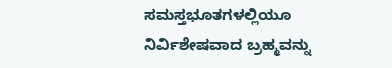ಸಮಸ್ತಭೂತಗಳಲ್ಲಿಯೂ ನಿರ್ವಿಶೇಷವಾದ ಬ್ರಹ್ಮವನ್ನು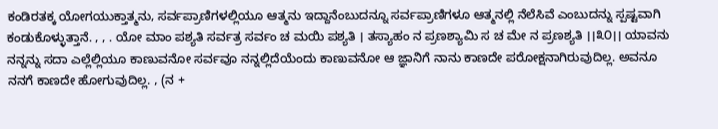ಕಂಡಿರತಕ್ಕ ಯೋಗಯುಕ್ತಾತ್ಮನು, ಸರ್ವಪ್ರಾಣಿಗಳಲ್ಲಿಯೂ ಆತ್ಮನು ಇದ್ದಾನೆಂಬುದನ್ನೂ ಸರ್ವಪ್ರಾಣಿಗಳೂ ಆತ್ಮನಲ್ಲಿ ನೆಲೆಸಿವೆ ಎಂಬುದನ್ನು ಸ್ಪಷ್ಟವಾಗಿ ಕಂಡುಕೊಳ್ಳುತ್ತಾನೆ. , , . ಯೋ ಮಾಂ ಪಶ್ಯತಿ ಸರ್ವತ್ರ ಸರ್ವಂ ಚ ಮಯಿ ಪಶ್ಯತಿ । ತಸ್ಯಾಹಂ ನ ಪ್ರಣಶ್ಯಾಮಿ ಸ ಚ ಮೇ ನ ಪ್ರಣಶ್ಯತಿ ।।೩೦।। ಯಾವನು ನನ್ನನ್ನು ಸದಾ ಎಲ್ಲೆಲ್ಲಿಯೂ ಕಾಣುವನೋ ಸರ್ವವೂ ನನ್ನಲ್ಲಿದೆಯೆಂದು ಕಾಣುವನೋ ಆ ಜ್ಞಾನಿಗೆ ನಾನು ಕಾಣದೇ ಪರೋಕ್ಷನಾಗಿರುವುದಿಲ್ಲ. ಅವನೂ ನನಗೆ ಕಾಣದೇ ಹೋಗುವುದಿಲ್ಲ. , (ನ +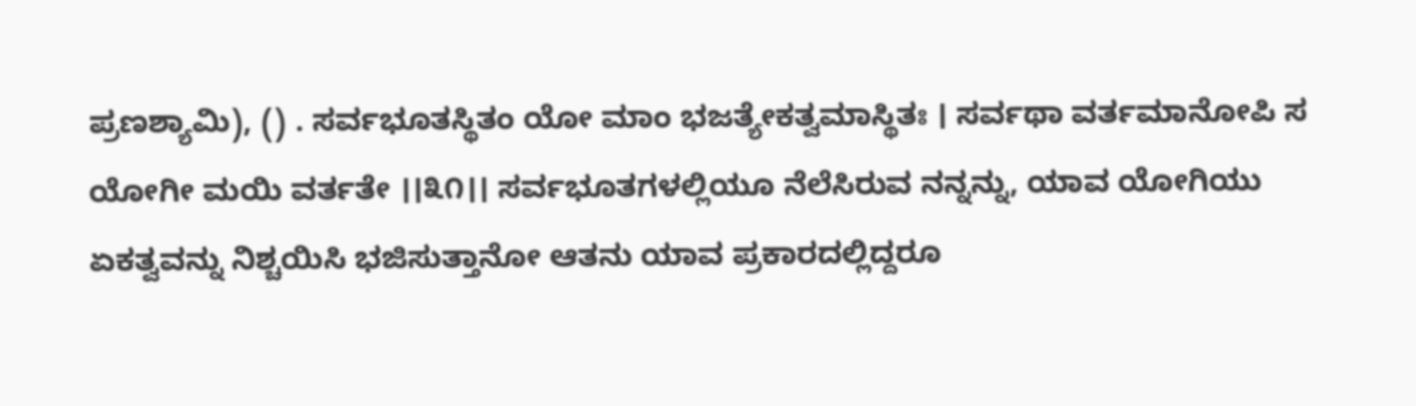ಪ್ರಣಶ್ಯಾಮಿ), () . ಸರ್ವಭೂತಸ್ಥಿತಂ ಯೋ ಮಾಂ ಭಜತ್ಯೇಕತ್ವಮಾಸ್ಥಿತಃ । ಸರ್ವಥಾ ವರ್ತಮಾನೋಪಿ ಸ ಯೋಗೀ ಮಯಿ ವರ್ತತೇ ।।೩೧।। ಸರ್ವಭೂತಗಳಲ್ಲಿಯೂ ನೆಲೆಸಿರುವ ನನ್ನನ್ನು, ಯಾವ ಯೋಗಿಯು ಏಕತ್ವವನ್ನು ನಿಶ್ಚಯಿಸಿ ಭಜಿಸುತ್ತಾನೋ ಆತನು ಯಾವ ಪ್ರಕಾರದಲ್ಲಿದ್ದರೂ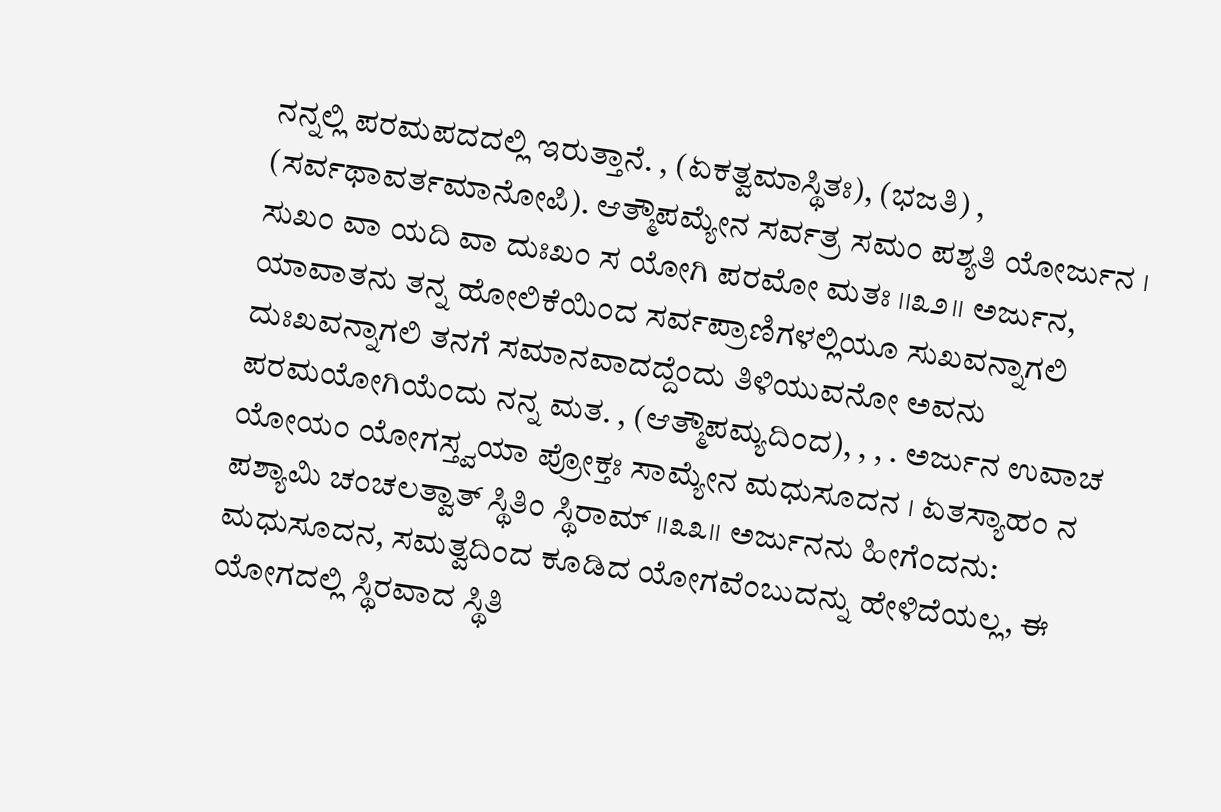ನನ್ನಲ್ಲಿ ಪರಮಪದದಲ್ಲಿ ಇರುತ್ತಾನೆ. , (ಏಕತ್ವಮಾಸ್ಥಿತಃ), (ಭಜತಿ) , (ಸರ್ವಥಾವರ್ತಮಾನೋಪಿ). ಆತ್ಮೌಪಮ್ಯೇನ ಸರ್ವತ್ರ ಸಮಂ ಪಶ್ಯತಿ ಯೋರ್ಜುನ । ಸುಖಂ ವಾ ಯದಿ ವಾ ದುಃಖಂ ಸ ಯೋಗಿ ಪರಮೋ ಮತಃ ।।೩೨।। ಅರ್ಜುನ, ಯಾವಾತನು ತನ್ನ ಹೋಲಿಕೆಯಿಂದ ಸರ್ವಪ್ರಾಣಿಗಳಲ್ಲಿಯೂ ಸುಖವನ್ನಾಗಲಿ ದುಃಖವನ್ನಾಗಲಿ ತನಗೆ ಸಮಾನವಾದದ್ದೆಂದು ತಿಳಿಯುವನೋ ಅವನು ಪರಮಯೋಗಿಯೆಂದು ನನ್ನ ಮತ. , (ಆತ್ಮೌಪಮ್ಯದಿಂದ), , , . ಅರ್ಜುನ ಉವಾಚ ಯೋಯಂ ಯೋಗಸ್ತ್ವಯಾ ಪ್ರೋಕ್ತಃ ಸಾಮ್ಯೇನ ಮಧುಸೂದನ । ಏತಸ್ಯಾಹಂ ನ ಪಶ್ಯಾಮಿ ಚಂಚಲತ್ವಾತ್ ಸ್ಥಿತಿಂ ಸ್ಥಿರಾಮ್ ।।೩೩।। ಅರ್ಜುನನು ಹೀಗೆಂದನು: ಮಧುಸೂದನ, ಸಮತ್ವದಿಂದ ಕೂಡಿದ ಯೋಗವೆಂಬುದನ್ನು ಹೇಳಿದೆಯಲ್ಲ, ಈ ಯೋಗದಲ್ಲಿ ಸ್ಥಿರವಾದ ಸ್ಥಿತಿ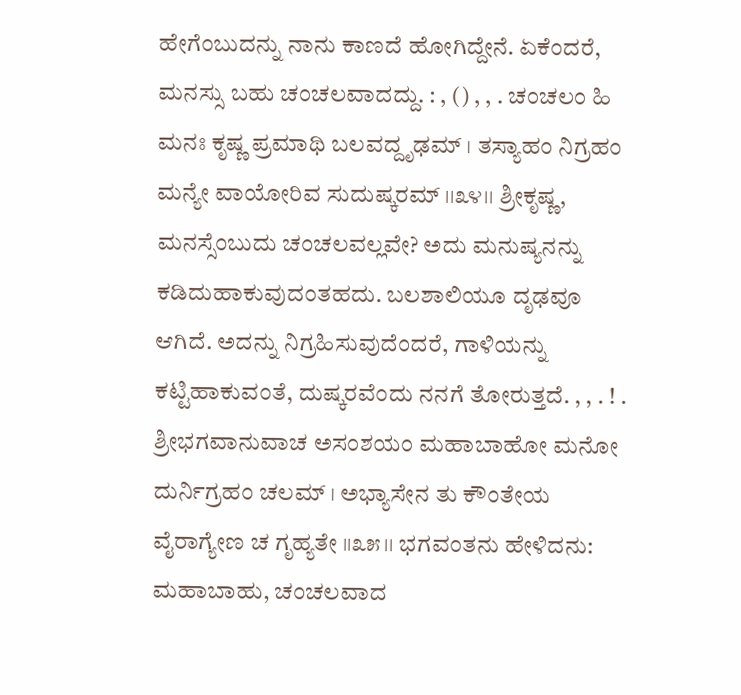ಹೇಗೆಂಬುದನ್ನು ನಾನು ಕಾಣದೆ ಹೋಗಿದ್ದೇನೆ. ಏಕೆಂದರೆ, ಮನಸ್ಸು ಬಹು ಚಂಚಲವಾದದ್ದು. : , () , , . ಚಂಚಲಂ ಹಿ ಮನಃ ಕೃಷ್ಣ ಪ್ರಮಾಥಿ ಬಲವದ್ದೃಢಮ್ । ತಸ್ಯಾಹಂ ನಿಗ್ರಹಂ ಮನ್ಯೇ ವಾಯೋರಿವ ಸುದುಷ್ಕರಮ್ ।।೩೪।। ಶ್ರೀಕೃಷ್ಣ, ಮನಸ್ಸೆಂಬುದು ಚಂಚಲವಲ್ಲವೇ? ಅದು ಮನುಷ್ಯನನ್ನು ಕಡಿದುಹಾಕುವುದಂತಹದು. ಬಲಶಾಲಿಯೂ ದೃಢವೂ ಆಗಿದೆ. ಅದನ್ನು ನಿಗ್ರಹಿಸುವುದೆಂದರೆ, ಗಾಳಿಯನ್ನು ಕಟ್ಟಿಹಾಕುವಂತೆ, ದುಷ್ಕರವೆಂದು ನನಗೆ ತೋರುತ್ತದೆ. , , . ! . ಶ್ರೀಭಗವಾನುವಾಚ ಅಸಂಶಯಂ ಮಹಾಬಾಹೋ ಮನೋ ದುರ್ನಿಗ್ರಹಂ ಚಲಮ್ । ಅಭ್ಯಾಸೇನ ತು ಕೌಂತೇಯ ವೈರಾಗ್ಯೇಣ ಚ ಗೃಹ್ಯತೇ ।।೩೫।। ಭಗವಂತನು ಹೇಳಿದನು: ಮಹಾಬಾಹು, ಚಂಚಲವಾದ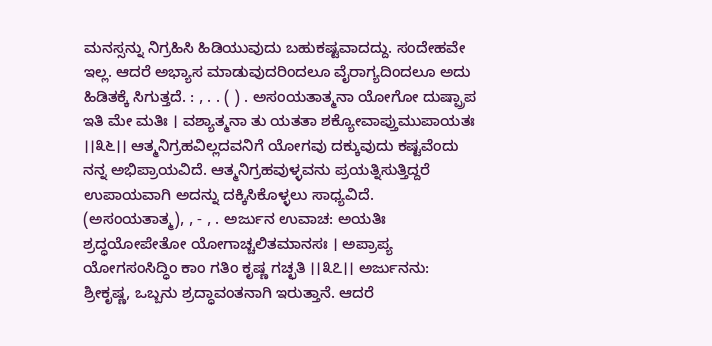ಮನಸ್ಸನ್ನು ನಿಗ್ರಹಿಸಿ ಹಿಡಿಯುವುದು ಬಹುಕಷ್ಟವಾದದ್ದು. ಸಂದೇಹವೇ ಇಲ್ಲ. ಆದರೆ ಅಭ್ಯಾಸ ಮಾಡುವುದರಿಂದಲೂ ವೈರಾಗ್ಯದಿಂದಲೂ ಅದು ಹಿಡಿತಕ್ಕೆ ಸಿಗುತ್ತದೆ. : , . . ( ) . ಅಸಂಯತಾತ್ಮನಾ ಯೋಗೋ ದುಷ್ಪ್ರಾಪ ಇತಿ ಮೇ ಮತಿಃ । ವಶ್ಯಾತ್ಮನಾ ತು ಯತತಾ ಶಕ್ಯೋವಾಪ್ತುಮುಪಾಯತಃ ।।೩೬।। ಆತ್ಮನಿಗ್ರಹವಿಲ್ಲದವನಿಗೆ ಯೋಗವು ದಕ್ಕುವುದು ಕಷ್ಟವೆಂದು ನನ್ನ ಅಭಿಪ್ರಾಯವಿದೆ. ಆತ್ಮನಿಗ್ರಹವುಳ್ಳವನು ಪ್ರಯತ್ನಿಸುತ್ತಿದ್ದರೆ ಉಪಾಯವಾಗಿ ಅದನ್ನು ದಕ್ಕಿಸಿಕೊಳ್ಳಲು ಸಾಧ್ಯವಿದೆ. (ಅಸಂಯತಾತ್ಮ), , - , . ಅರ್ಜುನ ಉವಾಚ: ಅಯತಿಃ ಶ್ರದ್ಧಯೋಪೇತೋ ಯೋಗಾಚ್ಚಲಿತಮಾನಸಃ । ಅಪ್ರಾಪ್ಯ ಯೋಗಸಂಸಿದ್ಧಿಂ ಕಾಂ ಗತಿಂ ಕೃಷ್ಣ ಗಚ್ಛತಿ ।।೩೭।। ಅರ್ಜುನನು: ಶ್ರೀಕೃಷ್ಣ, ಒಬ್ಬನು ಶ್ರದ್ಧಾವಂತನಾಗಿ ಇರುತ್ತಾನೆ. ಆದರೆ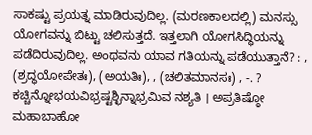ಸಾಕಷ್ಟು ಪ್ರಯತ್ನ ಮಾಡಿರುವುದಿಲ್ಲ. (ಮರಣಕಾಲದಲ್ಲಿ) ಮನಸ್ಸು ಯೋಗವನ್ನು ಬಿಟ್ಟು ಚಲಿಸುತ್ತದೆ. ಇತ್ತಲಾಗಿ ಯೋಗಸಿದ್ಧಿಯನ್ನು ಪಡೆದಿರುವುದಿಲ್ಲ. ಅಂಥವನು ಯಾವ ಗತಿಯನ್ನು ಪಡೆಯುತ್ತಾನೆ? : , (ಶ್ರದ್ಧಯೋಪೇತಃ), (ಅಯತಿಃ), , (ಚಲಿತಮಾನಸಃ) , -. ? ಕಚ್ಚಿನ್ನೋಭಯವಿಭ್ರಷ್ಟಶ್ಛಿನ್ನಾಭ್ರಮಿವ ನಶ್ಯತಿ । ಅಪ್ರತಿಷ್ಠೋ ಮಹಾಬಾಹೋ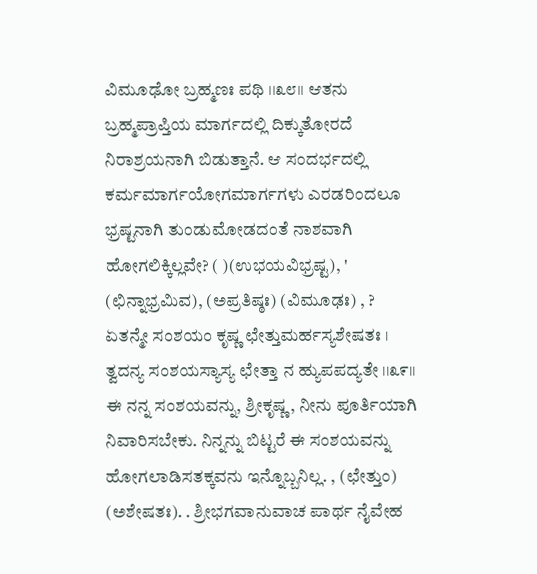ವಿಮೂಢೋ ಬ್ರಹ್ಮಣಃ ಪಥಿ ।।೩೮।। ಆತನು ಬ್ರಹ್ಮಪ್ರಾಪ್ತಿಯ ಮಾರ್ಗದಲ್ಲಿ ದಿಕ್ಕುತೋರದೆ ನಿರಾಶ್ರಯನಾಗಿ ಬಿಡುತ್ತಾನೆ. ಆ ಸಂದರ್ಭದಲ್ಲಿ ಕರ್ಮಮಾರ್ಗಯೋಗಮಾರ್ಗಗಳು ಎರಡರಿಂದಲೂ ಭ್ರಷ್ಟನಾಗಿ ತುಂಡುಮೋಡದಂತೆ ನಾಶವಾಗಿ ಹೋಗಲಿಕ್ಕಿಲ್ಲವೇ? ( )(ಉಭಯವಿಭ್ರಷ್ಟ), ' (ಛಿನ್ನಾಭ್ರಮಿವ), (ಅಪ್ರತಿಷ್ಠಃ) (ವಿಮೂಢಃ) , ? ಏತನ್ಮೇ ಸಂಶಯಂ ಕೃಷ್ಣ ಛೇತ್ತುಮರ್ಹಸ್ಯಶೇಷತಃ । ತ್ವದನ್ಯ ಸಂಶಯಸ್ಯಾಸ್ಯ ಛೇತ್ತಾ ನ ಹ್ಯುಪಪದ್ಯತೇ ।।೩೯।। ಈ ನನ್ನ ಸಂಶಯವನ್ನು, ಶ್ರೀಕೃಷ್ಣ, ನೀನು ಪೂರ್ತಿಯಾಗಿ ನಿವಾರಿಸಬೇಕು. ನಿನ್ನನ್ನು ಬಿಟ್ಟರೆ ಈ ಸಂಶಯವನ್ನು ಹೋಗಲಾಡಿಸತಕ್ಕವನು ಇನ್ನೊಬ್ಬನಿಲ್ಲ. , (ಛೇತ್ತುಂ) (ಅಶೇಷತಃ). . ಶ್ರೀಭಗವಾನುವಾಚ ಪಾರ್ಥ ನೈವೇಹ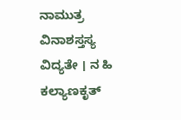ನಾಮುತ್ರ ವಿನಾಶಸ್ತಸ್ಯ ವಿದ್ಯತೇ । ನ ಹಿ ಕಲ್ಯಾಣಕೃತ್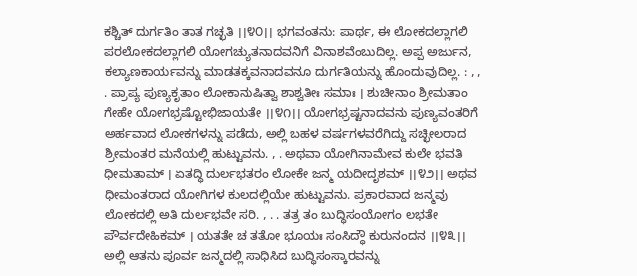ಕಶ್ಚಿತ್ ದುರ್ಗತಿಂ ತಾತ ಗಚ್ಛತಿ ।।೪೦।। ಭಗವಂತನು: ಪಾರ್ಥ, ಈ ಲೋಕದಲ್ಲಾಗಲಿ ಪರಲೋಕದಲ್ಲಾಗಲಿ ಯೋಗಚ್ಯುತನಾದವನಿಗೆ ವಿನಾಶವೆಂಬುದಿಲ್ಲ. ಅಪ್ಪ ಅರ್ಜುನ, ಕಲ್ಯಾಣಕಾರ್ಯವನ್ನು ಮಾಡತಕ್ಕವನಾದವನೂ ದುರ್ಗತಿಯನ್ನು ಹೊಂದುವುದಿಲ್ಲ. : , , . ಪ್ರಾಪ್ಯ ಪುಣ್ಯಕೃತಾಂ ಲೋಕಾನುಷಿತ್ವಾ ಶಾಶ್ವತೀಃ ಸಮಾಃ । ಶುಚೀನಾಂ ಶ್ರೀಮತಾಂ ಗೇಹೇ ಯೋಗಭ್ರಷ್ಟೋಭಿಜಾಯತೇ ।।೪೧।। ಯೋಗಭ್ರಷ್ಟನಾದವನು ಪುಣ್ಯವಂತರಿಗೆ ಅರ್ಹವಾದ ಲೋಕಗಳನ್ನು ಪಡೆದು, ಅಲ್ಲಿ ಬಹಳ ವರ್ಷಗಳವರೆಗಿದ್ದು ಸಚ್ಛೀಲರಾದ ಶ್ರೀಮಂತರ ಮನೆಯಲ್ಲಿ ಹುಟ್ಟುವನು. , . ಅಥವಾ ಯೋಗಿನಾಮೇವ ಕುಲೇ ಭವತಿ ಧೀಮತಾಮ್ । ಏತದ್ಧಿ ದುರ್ಲಭತರಂ ಲೋಕೇ ಜನ್ಮ ಯದೀದೃಶಮ್ ।।೪೨।। ಅಥವ ಧೀಮಂತರಾದ ಯೋಗಿಗಳ ಕುಲದಲ್ಲಿಯೇ ಹುಟ್ಟುವನು. ಪ್ರಕಾರವಾದ ಜನ್ಮವು ಲೋಕದಲ್ಲಿ ಅತಿ ದುರ್ಲಭವೇ ಸರಿ. , . . ತತ್ರ ತಂ ಬುದ್ಧಿಸಂಯೋಗಂ ಲಭತೇ ಪೌರ್ವದೇಹಿಕಮ್ । ಯತತೇ ಚ ತತೋ ಭೂಯಃ ಸಂಸಿದ್ಧೌ ಕುರುನಂದನ ।।೪೩।। ಅಲ್ಲಿ ಆತನು ಪೂರ್ವ ಜನ್ಮದಲ್ಲಿ ಸಾಧಿಸಿದ ಬುದ್ಧಿಸಂಸ್ಕಾರವನ್ನು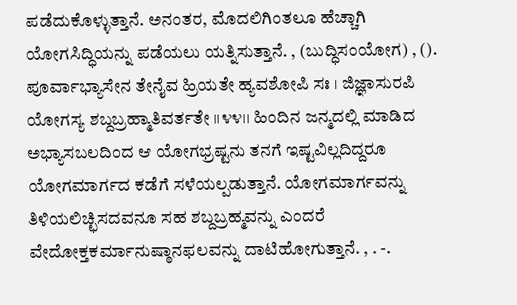ಪಡೆದುಕೊಳ್ಳುತ್ತಾನೆ. ಅನಂತರ, ಮೊದಲಿಗಿಂತಲೂ ಹೆಚ್ಚಾಗಿ ಯೋಗಸಿದ್ಧಿಯನ್ನು ಪಡೆಯಲು ಯತ್ನಿಸುತ್ತಾನೆ. , (ಬುದ್ಧಿಸಂಯೋಗ) , (). ಪೂರ್ವಾಭ್ಯಾಸೇನ ತೇನೈವ ಹ್ರಿಯತೇ ಹ್ಯವಶೋಪಿ ಸಃ । ಜಿಜ್ಞಾಸುರಪಿ ಯೋಗಸ್ಯ ಶಬ್ದಬ್ರಹ್ಮಾತಿವರ್ತತೇ ।।೪೪।। ಹಿಂದಿನ ಜನ್ಮದಲ್ಲಿ ಮಾಡಿದ ಅಭ್ಯಾಸಬಲದಿಂದ ಆ ಯೋಗಭ್ರಷ್ಟನು ತನಗೆ ಇಷ್ಟವಿಲ್ಲದಿದ್ದರೂ ಯೋಗಮಾರ್ಗದ ಕಡೆಗೆ ಸಳೆಯಲ್ಪಡುತ್ತಾನೆ. ಯೋಗಮಾರ್ಗವನ್ನು ತಿಳಿಯಲಿಚ್ಛಿಸದವನೂ ಸಹ ಶಬ್ದಬ್ರಹ್ಮವನ್ನು ಎಂದರೆ ವೇದೋಕ್ತಕರ್ಮಾನುಷ್ಠಾನಫಲವನ್ನು ದಾಟಿಹೋಗುತ್ತಾನೆ. , . -.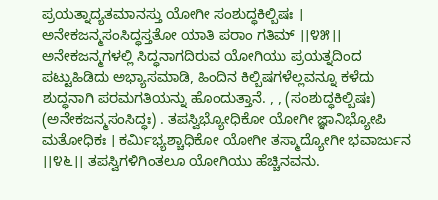ಪ್ರಯತ್ನಾದ್ಯತಮಾನಸ್ತು ಯೋಗೀ ಸಂಶುದ್ಧಕಿಲ್ಬಿಷಃ । ಅನೇಕಜನ್ಮಸಂಸಿದ್ಧಸ್ತತೋ ಯಾತಿ ಪರಾಂ ಗತಿಮ್ ।।೪೫।। ಅನೇಕಜನ್ಮಗಳಲ್ಲಿ ಸಿದ್ಧನಾಗದಿರುವ ಯೋಗಿಯು ಪ್ರಯತ್ನದಿಂದ ಪಟ್ಟುಹಿಡಿದು ಅಭ್ಯಾಸಮಾಡಿ, ಹಿಂದಿನ ಕಿಲ್ಬಿಷಗಳೆಲ್ಲವನ್ನೂ ಕಳೆದು ಶುದ್ಧನಾಗಿ ಪರಮಗತಿಯನ್ನು ಹೊಂದುತ್ತಾನೆ. , , (ಸಂಶುದ್ಧಕಿಲ್ಬಿಷಃ) (ಅನೇಕಜನ್ಮಸಂಸಿದ್ಧಃ) . ತಪಸ್ವಿಭ್ಯೋಧಿಕೋ ಯೋಗೀ ಜ್ಞಾನಿಭ್ಯೋಪಿ ಮತೋಧಿಕಃ । ಕರ್ಮಿಭ್ಯಶ್ಚಾಧಿಕೋ ಯೋಗೀ ತಸ್ಮಾದ್ಯೋಗೀ ಭವಾರ್ಜುನ ।।೪೬।। ತಪಸ್ವಿಗಳಿಗಿಂತಲೂ ಯೋಗಿಯು ಹೆಚ್ಚಿನವನು.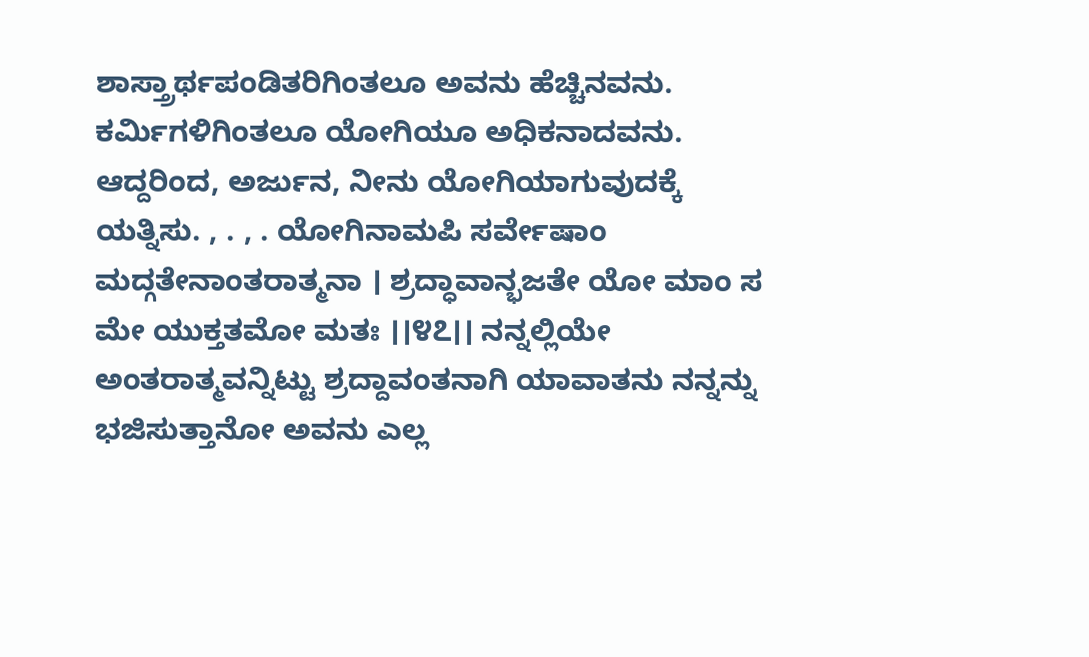ಶಾಸ್ತ್ರಾರ್ಥಪಂಡಿತರಿಗಿಂತಲೂ ಅವನು ಹೆಚ್ಚಿನವನು. ಕರ್ಮಿಗಳಿಗಿಂತಲೂ ಯೋಗಿಯೂ ಅಧಿಕನಾದವನು. ಆದ್ದರಿಂದ, ಅರ್ಜುನ, ನೀನು ಯೋಗಿಯಾಗುವುದಕ್ಕೆ ಯತ್ನಿಸು. , . , . ಯೋಗಿನಾಮಪಿ ಸರ್ವೇಷಾಂ ಮದ್ಗತೇನಾಂತರಾತ್ಮನಾ । ಶ್ರದ್ಧಾವಾನ್ಭಜತೇ ಯೋ ಮಾಂ ಸ ಮೇ ಯುಕ್ತತಮೋ ಮತಃ ।।೪೭।। ನನ್ನಲ್ಲಿಯೇ ಅಂತರಾತ್ಮವನ್ನಿಟ್ಟು ಶ್ರದ್ದಾವಂತನಾಗಿ ಯಾವಾತನು ನನ್ನನ್ನು ಭಜಿಸುತ್ತಾನೋ ಅವನು ಎಲ್ಲ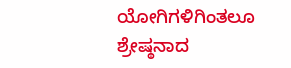ಯೋಗಿಗಳಿಗಿಂತಲೂ ಶ್ರೇಷ್ಠನಾದ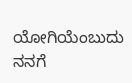ಯೋಗಿಯೆಂಬುದು ನನಗೆ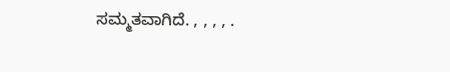ಸಮ್ಮತವಾಗಿದೆ. , , , , .